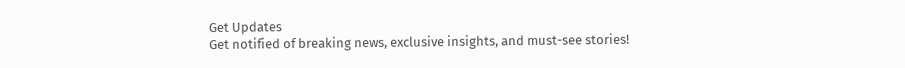Get Updates
Get notified of breaking news, exclusive insights, and must-see stories!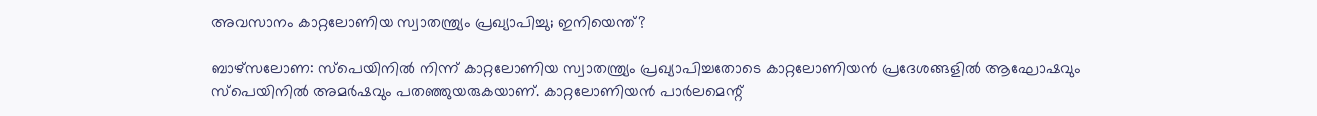അവസാനം കാറ്റലോണിയ സ്വാതന്ത്ര്യം പ്രഖ്യാപിച്ചു; ഇനിയെന്ത്?

ബാഴ്‌സലോണ: സ്‌പെയിനില്‍ നിന്ന് കാറ്റലോണിയ സ്വാതന്ത്ര്യം പ്രഖ്യാപിച്ചതോടെ കാറ്റലോണിയന്‍ പ്രദേശങ്ങളില്‍ ആഘോഷവും സ്‌പെയിനില്‍ അമര്‍ഷവും പതഞ്ഞുയരുകയാണ്. കാറ്റലോണിയന്‍ പാര്‍ലമെന്റ്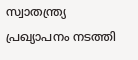സ്വാതന്ത്ര്യ പ്രഖ്യാപനം നടത്തി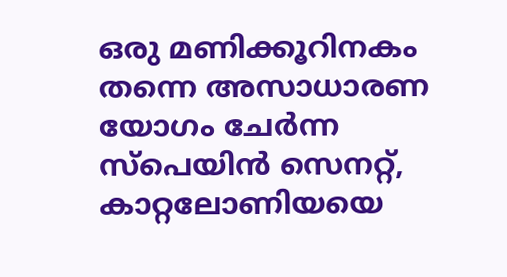ഒരു മണിക്കൂറിനകം തന്നെ അസാധാരണ യോഗം ചേര്‍ന്ന സ്‌പെയിന്‍ സെനറ്റ്, കാറ്റലോണിയയെ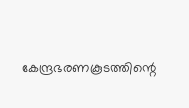കേന്ദ്രഭരണകൂടത്തിന്റെ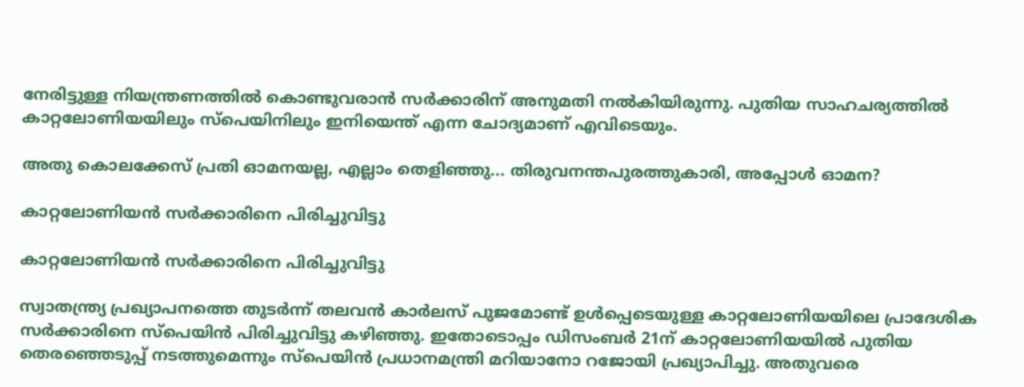നേരിട്ടുള്ള നിയന്ത്രണത്തില്‍ കൊണ്ടുവരാന്‍ സര്‍ക്കാരിന് അനുമതി നല്‍കിയിരുന്നു. പുതിയ സാഹചര്യത്തില്‍ കാറ്റലോണിയയിലും സ്‌പെയിനിലും ഇനിയെന്ത് എന്ന ചോദ്യമാണ് എവിടെയും.

അതു കൊലക്കേസ് പ്രതി ഓമനയല്ല, എല്ലാം തെളിഞ്ഞു... തിരുവനന്തപുരത്തുകാരി, അപ്പോള്‍ ഓമന?

കാറ്റലോണിയന്‍ സര്‍ക്കാരിനെ പിരിച്ചുവിട്ടു

കാറ്റലോണിയന്‍ സര്‍ക്കാരിനെ പിരിച്ചുവിട്ടു

സ്വാതന്ത്ര്യ പ്രഖ്യാപനത്തെ തുടര്‍ന്ന് തലവന്‍ കാര്‍ലസ് പുജമോണ്ട് ഉള്‍പ്പെടെയുള്ള കാറ്റലോണിയയിലെ പ്രാദേശിക സര്‍ക്കാരിനെ സ്‌പെയിന്‍ പിരിച്ചുവിട്ടു കഴിഞ്ഞു. ഇതോടൊപ്പം ഡിസംബര്‍ 21ന് കാറ്റലോണിയയില്‍ പുതിയ തെരഞ്ഞെടുപ്പ് നടത്തുമെന്നും സ്‌പെയിന്‍ പ്രധാനമന്ത്രി മറിയാനോ റജോയി പ്രഖ്യാപിച്ചു. അതുവരെ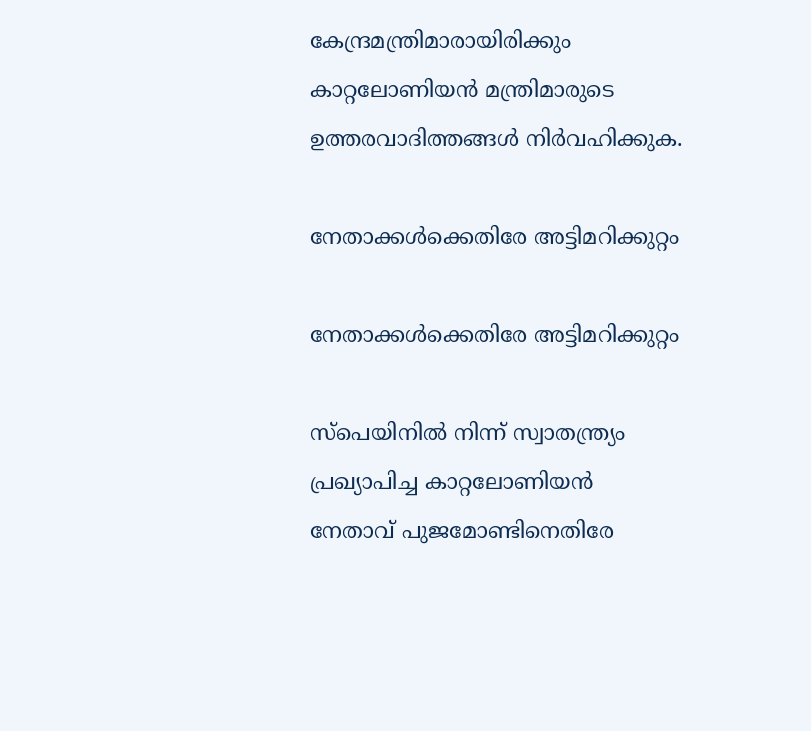കേന്ദ്രമന്ത്രിമാരായിരിക്കും കാറ്റലോണിയന്‍ മന്ത്രിമാരുടെ ഉത്തരവാദിത്തങ്ങള്‍ നിര്‍വഹിക്കുക.

നേതാക്കള്‍ക്കെതിരേ അട്ടിമറിക്കുറ്റം

നേതാക്കള്‍ക്കെതിരേ അട്ടിമറിക്കുറ്റം

സ്‌പെയിനില്‍ നിന്ന് സ്വാതന്ത്ര്യം പ്രഖ്യാപിച്ച കാറ്റലോണിയന്‍ നേതാവ് പുജമോണ്ടിനെതിരേ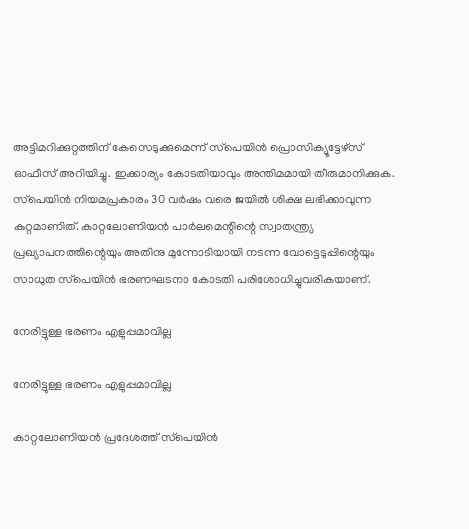അട്ടിമറിക്കുറ്റത്തിന് കേസെടുക്കുമെന്ന് സ്‌പെയിന്‍ പ്രൊസിക്യൂട്ടേഴ്‌സ് ഓഫീസ് അറിയിച്ചു. ഇക്കാര്യം കോടതിയാവും അന്തിമമായി തീരുമാനിക്കുക. സ്‌പെയിന്‍ നിയമപ്രകാരം 30 വര്‍ഷം വരെ ജയില്‍ ശിക്ഷ ലഭിക്കാവുന്ന കുറ്റമാണിത്. കാറ്റലോണിയന്‍ പാര്‍ലമെന്റിന്റെ സ്വാതന്ത്ര്യ പ്രഖ്യാപനത്തിന്റെയും അതിനു മുന്നോടിയായി നടന്ന വോട്ടെടുപ്പിന്റെയും സാധുത സ്‌പെയിന്‍ ഭരണഘടനാ കോടതി പരിശോധിച്ചുവരികയാണ്.

നേരിട്ടുള്ള ഭരണം എളുപ്പമാവില്ല

നേരിട്ടുള്ള ഭരണം എളുപ്പമാവില്ല

കാറ്റലോണിയന്‍ പ്രദേശത്ത് സ്‌പെയിന്‍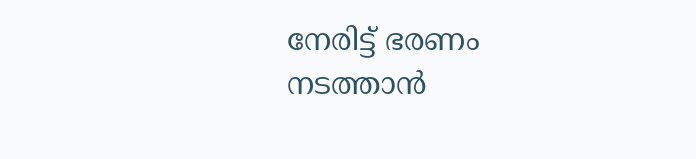നേരിട്ട് ഭരണം നടത്താന്‍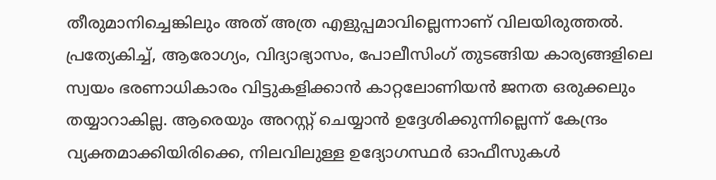തീരുമാനിച്ചെങ്കിലും അത് അത്ര എളുപ്പമാവില്ലെന്നാണ് വിലയിരുത്തല്‍. പ്രത്യേകിച്ച്, ആരോഗ്യം, വിദ്യാഭ്യാസം, പോലീസിംഗ് തുടങ്ങിയ കാര്യങ്ങളിലെ സ്വയം ഭരണാധികാരം വിട്ടുകളിക്കാന്‍ കാറ്റലോണിയന്‍ ജനത ഒരുക്കലും തയ്യാറാകില്ല. ആരെയും അറസ്റ്റ് ചെയ്യാന്‍ ഉദ്ദേശിക്കുന്നില്ലെന്ന് കേന്ദ്രം വ്യക്തമാക്കിയിരിക്കെ, നിലവിലുള്ള ഉദ്യോഗസ്ഥര്‍ ഓഫീസുകള്‍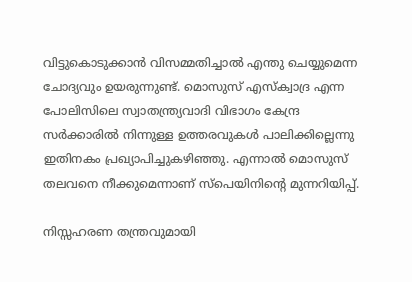വിട്ടുകൊടുക്കാന്‍ വിസമ്മതിച്ചാല്‍ എന്തു ചെയ്യുമെന്ന ചോദ്യവും ഉയരുന്നുണ്ട്. മൊസുസ് എസ്‌ക്വാദ്ര എന്ന പോലിസിലെ സ്വാതന്ത്ര്യവാദി വിഭാഗം കേന്ദ്ര സര്‍ക്കാരില്‍ നിന്നുള്ള ഉത്തരവുകള്‍ പാലിക്കില്ലെന്നു ഇതിനകം പ്രഖ്യാപിച്ചുകഴിഞ്ഞു. എന്നാല്‍ മൊസുസ് തലവനെ നീക്കുമെന്നാണ് സ്‌പെയിനിന്റെ മുന്നറിയിപ്പ്.

നിസ്സഹരണ തന്ത്രവുമായി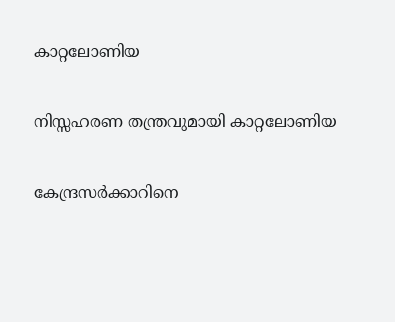കാറ്റലോണിയ

നിസ്സഹരണ തന്ത്രവുമായി കാറ്റലോണിയ

കേന്ദ്രസര്‍ക്കാറിനെ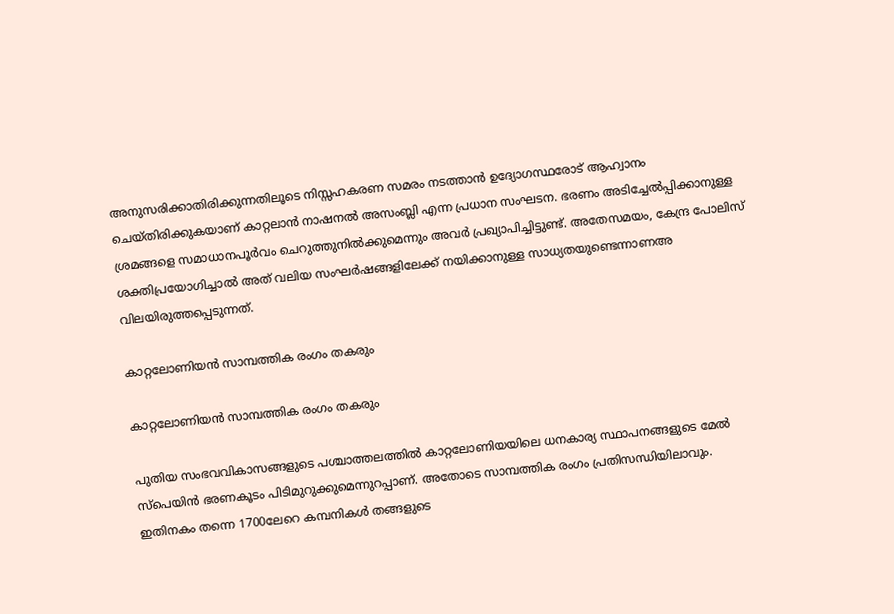അനുസരിക്കാതിരിക്കുന്നതിലൂടെ നിസ്സഹകരണ സമരം നടത്താന്‍ ഉദ്യോഗസ്ഥരോട് ആഹ്വാനം ചെയ്തിരിക്കുകയാണ് കാറ്റലാന്‍ നാഷനല്‍ അസംബ്ലി എന്ന പ്രധാന സംഘടന. ഭരണം അടിച്ചേല്‍പ്പിക്കാനുള്ള ശ്രമങ്ങളെ സമാധാനപൂര്‍വം ചെറുത്തുനില്‍ക്കുമെന്നും അവര്‍ പ്രഖ്യാപിച്ചിട്ടുണ്ട്. അതേസമയം, കേന്ദ്ര പോലിസ് ശക്തിപ്രയോഗിച്ചാല്‍ അത് വലിയ സംഘര്‍ഷങ്ങളിലേക്ക് നയിക്കാനുള്ള സാധ്യതയുണ്ടെന്നാണഅ വിലയിരുത്തപ്പെടുന്നത്.

കാറ്റലോണിയന്‍ സാമ്പത്തിക രംഗം തകരും

കാറ്റലോണിയന്‍ സാമ്പത്തിക രംഗം തകരും

പുതിയ സംഭവവികാസങ്ങളുടെ പശ്ചാത്തലത്തില്‍ കാറ്റലോണിയയിലെ ധനകാര്യ സ്ഥാപനങ്ങളുടെ മേല്‍ സ്‌പെയിന്‍ ഭരണകൂടം പിടിമുറുക്കുമെന്നുറപ്പാണ്. അതോടെ സാമ്പത്തിക രംഗം പ്രതിസന്ധിയിലാവും. ഇതിനകം തന്നെ 1700ലേറെ കമ്പനികള്‍ തങ്ങളുടെ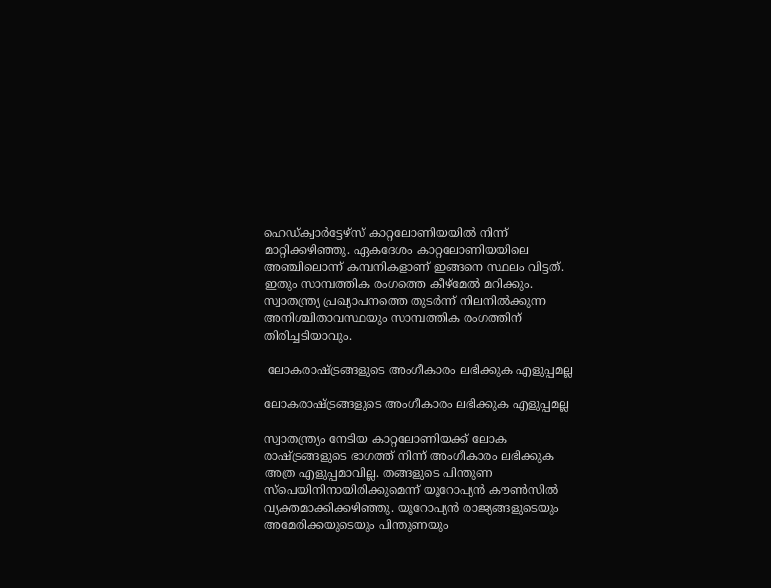ഹെഡ്ക്വാര്‍ട്ടേഴ്‌സ് കാറ്റലോണിയയില്‍ നിന്ന് മാറ്റിക്കഴിഞ്ഞു. ഏകദേശം കാറ്റലോണിയയിലെ അഞ്ചിലൊന്ന് കമ്പനികളാണ് ഇങ്ങനെ സ്ഥലം വിട്ടത്. ഇതും സാമ്പത്തിക രംഗത്തെ കീഴ്‌മേല്‍ മറിക്കും. സ്വാതന്ത്ര്യ പ്രഖ്യാപനത്തെ തുടര്‍ന്ന് നിലനില്‍ക്കുന്ന അനിശ്ചിതാവസ്ഥയും സാമ്പത്തിക രംഗത്തിന് തിരിച്ചടിയാവും.

 ലോകരാഷ്ട്രങ്ങളുടെ അംഗീകാരം ലഭിക്കുക എളുപ്പമല്ല

ലോകരാഷ്ട്രങ്ങളുടെ അംഗീകാരം ലഭിക്കുക എളുപ്പമല്ല

സ്വാതന്ത്ര്യം നേടിയ കാറ്റലോണിയക്ക് ലോക രാഷ്ട്രങ്ങളുടെ ഭാഗത്ത് നിന്ന് അംഗീകാരം ലഭിക്കുക അത്ര എളുപ്പമാവില്ല. തങ്ങളുടെ പിന്തുണ സ്‌പെയിനിനായിരിക്കുമെന്ന് യൂറോപ്യന്‍ കൗണ്‍സില്‍ വ്യക്തമാക്കിക്കഴിഞ്ഞു. യൂറോപ്യന്‍ രാജ്യങ്ങളുടെയും അമേരിക്കയുടെയും പിന്തുണയും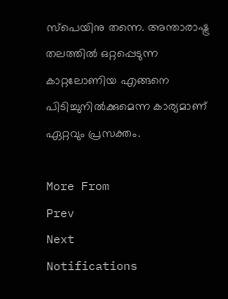സ്‌പെയിനു തന്നെ. അന്താരാഷ്ട്ര തലത്തില്‍ ഒറ്റപ്പെടുന്ന കാറ്റലോണിയ എങ്ങനെ പിടിച്ചുനില്‍ക്കുമെന്ന കാര്യമാണ് ഏറ്റവും പ്രസക്തം.

More From
Prev
Next
Notifications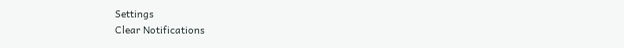Settings
Clear Notifications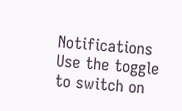Notifications
Use the toggle to switch on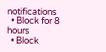notifications
  • Block for 8 hours
  • Block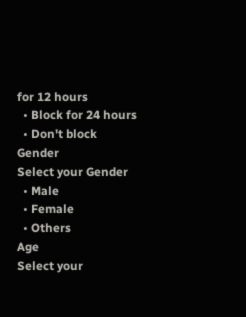for 12 hours
  • Block for 24 hours
  • Don't block
Gender
Select your Gender
  • Male
  • Female
  • Others
Age
Select your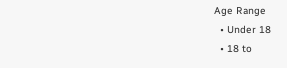Age Range
  • Under 18
  • 18 to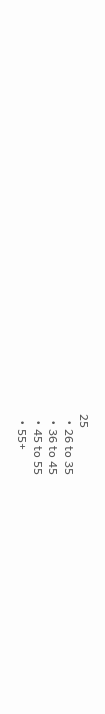25
  • 26 to 35
  • 36 to 45
  • 45 to 55
  • 55+